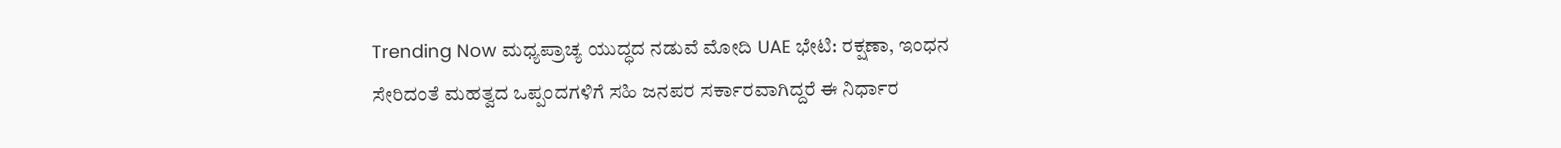Trending Now ಮಧ್ಯಪ್ರಾಚ್ಯ ಯುದ್ಧದ ನಡುವೆ ಮೋದಿ UAE ಭೇಟಿ: ರಕ್ಷಣಾ, ಇಂಧನ ಸೇರಿದಂತೆ ಮಹತ್ವದ ಒಪ್ಪಂದಗಳಿಗೆ ಸಹಿ ಜನಪರ ಸರ್ಕಾರವಾಗಿದ್ದರೆ ಈ ನಿರ್ಧಾರ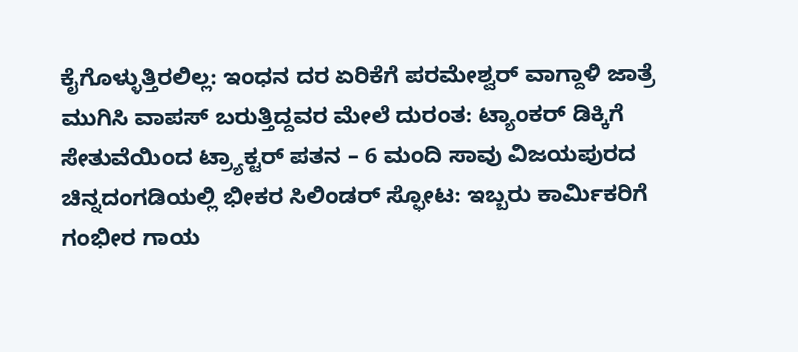ಕೈಗೊಳ್ಳುತ್ತಿರಲಿಲ್ಲ: ಇಂಧನ ದರ ಏರಿಕೆಗೆ ಪರಮೇಶ್ವರ್ ವಾಗ್ದಾಳಿ ಜಾತ್ರೆ ಮುಗಿಸಿ ವಾಪಸ್ ಬರುತ್ತಿದ್ದವರ ಮೇಲೆ ದುರಂತ: ಟ್ಯಾಂಕರ್ ಡಿಕ್ಕಿಗೆ ಸೇತುವೆಯಿಂದ ಟ್ರ್ಯಾಕ್ಟರ್ ಪತನ – 6 ಮಂದಿ ಸಾವು ವಿಜಯಪುರದ ಚಿನ್ನದಂಗಡಿಯಲ್ಲಿ ಭೀಕರ ಸಿಲಿಂಡರ್ ಸ್ಫೋಟ: ಇಬ್ಬರು ಕಾರ್ಮಿಕರಿಗೆ ಗಂಭೀರ ಗಾಯ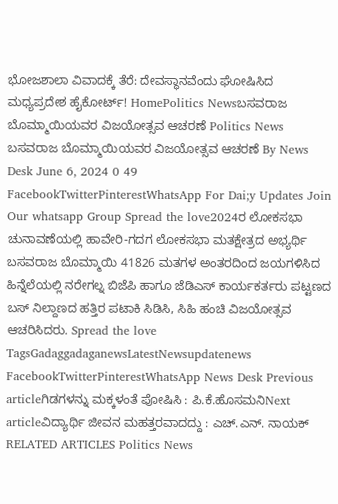ಭೋಜಶಾಲಾ ವಿವಾದಕ್ಕೆ ತೆರೆ: ದೇವಸ್ಥಾನವೆಂದು ಘೋಷಿಸಿದ ಮಧ್ಯಪ್ರದೇಶ ಹೈಕೋರ್ಟ್! HomePolitics Newsಬಸವರಾಜ ಬೊಮ್ಮಾಯಿಯವರ ವಿಜಯೋತ್ಸವ ಆಚರಣೆ Politics News ಬಸವರಾಜ ಬೊಮ್ಮಾಯಿಯವರ ವಿಜಯೋತ್ಸವ ಆಚರಣೆ By News Desk June 6, 2024 0 49 FacebookTwitterPinterestWhatsApp For Dai;y Updates Join Our whatsapp Group Spread the love2024ರ ಲೋಕಸಭಾ ಚುನಾವಣೆಯಲ್ಲಿ ಹಾವೇರಿ-ಗದಗ ಲೋಕಸಭಾ ಮತಕ್ಷೇತ್ರದ ಅಭ್ಯರ್ಥಿ ಬಸವರಾಜ ಬೊಮ್ಮಾಯಿ 41826 ಮತಗಳ ಅಂತರದಿಂದ ಜಯಗಳಿಸಿದ ಹಿನ್ನೆಲೆಯಲ್ಲಿ ನರೇಗಲ್ನ ಬಿಜೆಪಿ ಹಾಗೂ ಜೆಡಿಎಸ್ ಕಾರ್ಯಕರ್ತರು ಪಟ್ಟಣದ ಬಸ್ ನಿಲ್ದಾಣದ ಹತ್ತಿರ ಪಟಾಕಿ ಸಿಡಿಸಿ, ಸಿಹಿ ಹಂಚಿ ವಿಜಯೋತ್ಸವ ಆಚರಿಸಿದರು. Spread the love TagsGadaggadaganewsLatestNewsupdatenews FacebookTwitterPinterestWhatsApp News Desk Previous articleಗಿಡಗಳನ್ನು ಮಕ್ಕಳಂತೆ ಪೋಷಿಸಿ : ಪಿ.ಕೆ.ಹೊಸಮನಿNext articleವಿದ್ಯಾರ್ಥಿ ಜೀವನ ಮಹತ್ತರವಾದದ್ದು : ಎಚ್.ಎನ್. ನಾಯಕ್ RELATED ARTICLES Politics News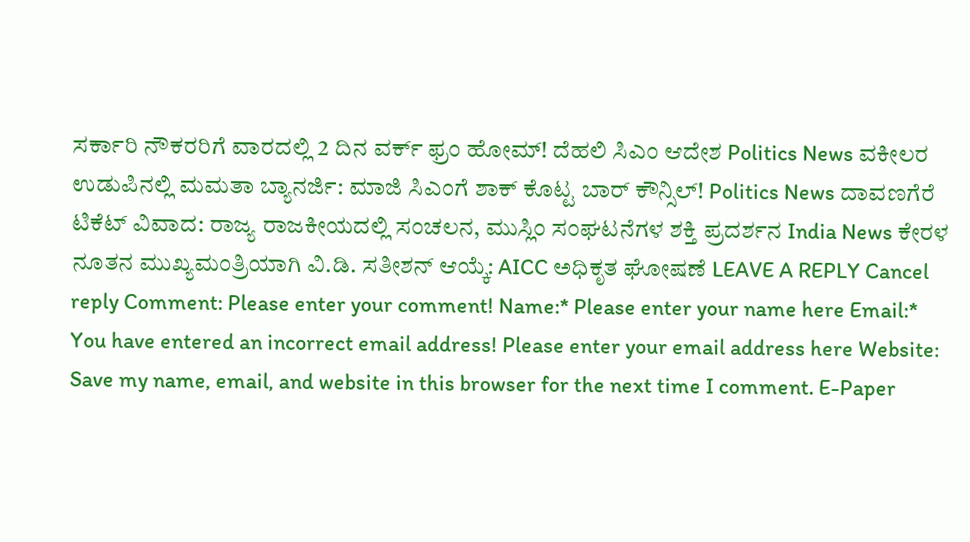ಸರ್ಕಾರಿ ನೌಕರರಿಗೆ ವಾರದಲ್ಲಿ 2 ದಿನ ವರ್ಕ್ ಫ್ರಂ ಹೋಮ್! ದೆಹಲಿ ಸಿಎಂ ಆದೇಶ Politics News ವಕೀಲರ ಉಡುಪಿನಲ್ಲಿ ಮಮತಾ ಬ್ಯಾನರ್ಜಿ: ಮಾಜಿ ಸಿಎಂಗೆ ಶಾಕ್ ಕೊಟ್ಟ ಬಾರ್ ಕೌನ್ಸಿಲ್! Politics News ದಾವಣಗೆರೆ ಟಿಕೆಟ್ ವಿವಾದ: ರಾಜ್ಯ ರಾಜಕೀಯದಲ್ಲಿ ಸಂಚಲನ, ಮುಸ್ಲಿಂ ಸಂಘಟನೆಗಳ ಶಕ್ತಿ ಪ್ರದರ್ಶನ India News ಕೇರಳ ನೂತನ ಮುಖ್ಯಮಂತ್ರಿಯಾಗಿ ವಿ.ಡಿ. ಸತೀಶನ್ ಆಯ್ಕೆ: AICC ಅಧಿಕೃತ ಘೋಷಣೆ LEAVE A REPLY Cancel reply Comment: Please enter your comment! Name:* Please enter your name here Email:* You have entered an incorrect email address! Please enter your email address here Website: Save my name, email, and website in this browser for the next time I comment. E-Paper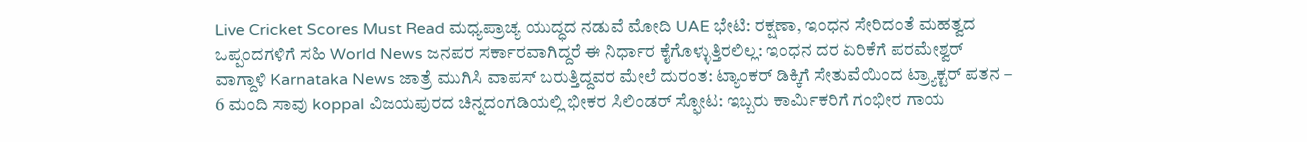Live Cricket Scores Must Read ಮಧ್ಯಪ್ರಾಚ್ಯ ಯುದ್ಧದ ನಡುವೆ ಮೋದಿ UAE ಭೇಟಿ: ರಕ್ಷಣಾ, ಇಂಧನ ಸೇರಿದಂತೆ ಮಹತ್ವದ ಒಪ್ಪಂದಗಳಿಗೆ ಸಹಿ World News ಜನಪರ ಸರ್ಕಾರವಾಗಿದ್ದರೆ ಈ ನಿರ್ಧಾರ ಕೈಗೊಳ್ಳುತ್ತಿರಲಿಲ್ಲ: ಇಂಧನ ದರ ಏರಿಕೆಗೆ ಪರಮೇಶ್ವರ್ ವಾಗ್ದಾಳಿ Karnataka News ಜಾತ್ರೆ ಮುಗಿಸಿ ವಾಪಸ್ ಬರುತ್ತಿದ್ದವರ ಮೇಲೆ ದುರಂತ: ಟ್ಯಾಂಕರ್ ಡಿಕ್ಕಿಗೆ ಸೇತುವೆಯಿಂದ ಟ್ರ್ಯಾಕ್ಟರ್ ಪತನ – 6 ಮಂದಿ ಸಾವು koppal ವಿಜಯಪುರದ ಚಿನ್ನದಂಗಡಿಯಲ್ಲಿ ಭೀಕರ ಸಿಲಿಂಡರ್ ಸ್ಫೋಟ: ಇಬ್ಬರು ಕಾರ್ಮಿಕರಿಗೆ ಗಂಭೀರ ಗಾಯ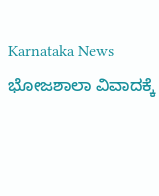Karnataka News ಭೋಜಶಾಲಾ ವಿವಾದಕ್ಕೆ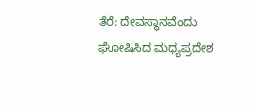ತೆರೆ: ದೇವಸ್ಥಾನವೆಂದು ಘೋಷಿಸಿದ ಮಧ್ಯಪ್ರದೇಶ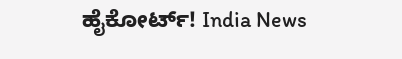ಹೈಕೋರ್ಟ್! India News